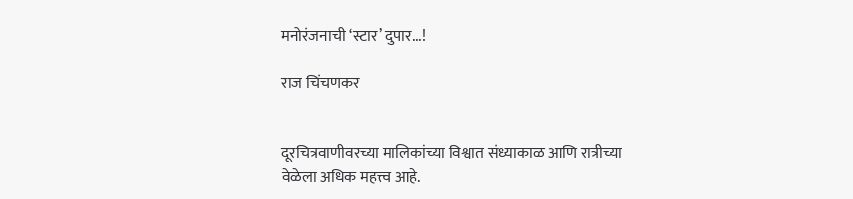मनोरंजनाची ‘स्टार’ दुपार...!

राज चिंचणकर


दूरचित्रवाणीवरच्या मालिकांच्या विश्वात संध्याकाळ आणि रात्रीच्या वेळेला अधिक महत्त्व आहे.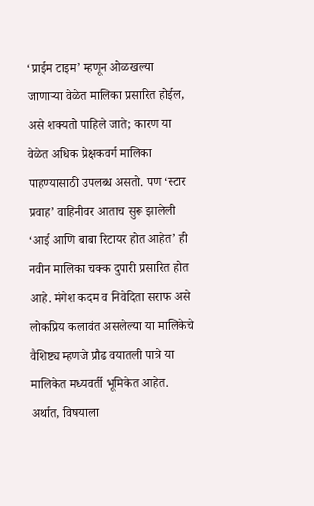‘प्राईम टाइम’ म्हणून ओळखल्या जाणाऱ्या वेळेत मालिका प्रसारित होईल, असे शक्यतो पाहिले जाते; कारण या वेळेत अधिक प्रेक्षकवर्ग मालिका पाहण्यासाठी उपलब्ध असतो. पण ‘स्टार प्रवाह’ वाहिनीवर आताच सुरू झालेली ‘आई आणि बाबा रिटायर होत आहेत’ ही नवीन मालिका चक्क दुपारी प्रसारित होत आहे. मंगेश कदम व निवेदिता सराफ असे लोकप्रिय कलावंत असलेल्या या मालिकेचे वैशिष्ट्य म्हणजे प्रौढ वयातली पात्रे या मालिकेत मध्यवर्ती भूमिकेत आहेत. अर्थात, विषयाला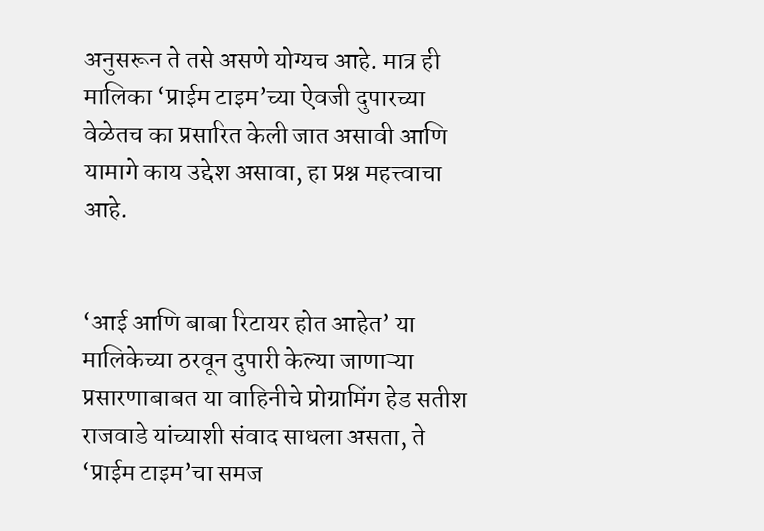अनुसरून ते तसे असणे योग्यच आहे. मात्र ही मालिका ‘प्राईम टाइम’च्या ऐवजी दुपारच्या वेळेतच का प्रसारित केली जात असावी आणि यामागे काय उद्देश असावा, हा प्रश्न महत्त्वाचा आहे.


‘आई आणि बाबा रिटायर होत आहेत’ या मालिकेच्या ठरवून दुपारी केल्या जाणाऱ्या प्रसारणाबाबत या वाहिनीचे प्रोग्रामिंग हेड सतीश राजवाडे यांच्याशी संवाद साधला असता, ते ‘प्राईम टाइम’चा समज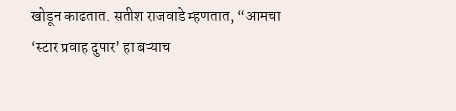खोडून काढतात. सतीश राजवाडे म्हणतात, “आमचा ‘स्टार प्रवाह दुपार’ हा बऱ्याच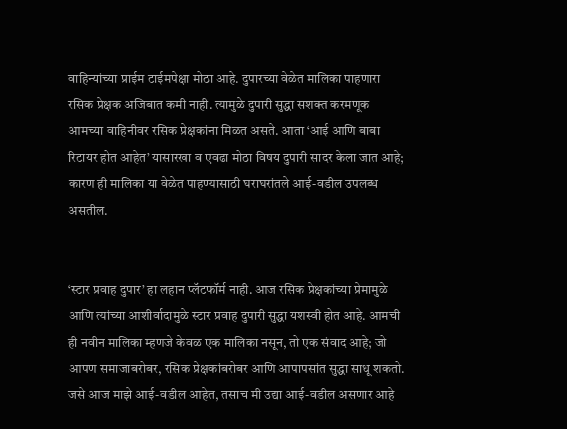वाहिन्यांच्या प्राईम टाईमपेक्षा मोठा आहे. दुपारच्या वेळेत मालिका पाहणारा रसिक प्रेक्षक अजिबात कमी नाही. त्यामुळे दुपारी सुद्धा सशक्त करमणूक आमच्या वाहिनीवर रसिक प्रेक्षकांना मिळत असते. आता ‘आई आणि बाबा रिटायर होत आहेत’ यासारखा व एवढा मोठा विषय दुपारी सादर केला जात आहे; कारण ही मालिका या वेळेत पाहण्यासाठी घराघरांतले आई-वडील उपलब्ध असतील.


‘स्टार प्रवाह दुपार’ हा लहान प्लॅटफॉर्म नाही. आज रसिक प्रेक्षकांच्या प्रेमामुळे आणि त्यांच्या आशीर्वादामुळे स्टार प्रवाह दुपारी सुद्धा यशस्वी होत आहे. आमची ही नवीन मालिका म्हणजे केवळ एक मालिका नसून, तो एक संवाद आहे; जो आपण समाजाबरोबर, रसिक प्रेक्षकांबरोबर आणि आपापसांत सुद्धा साधू शकतो. जसे आज माझे आई-वडील आहेत, तसाच मी उद्या आई-वडील असणार आहे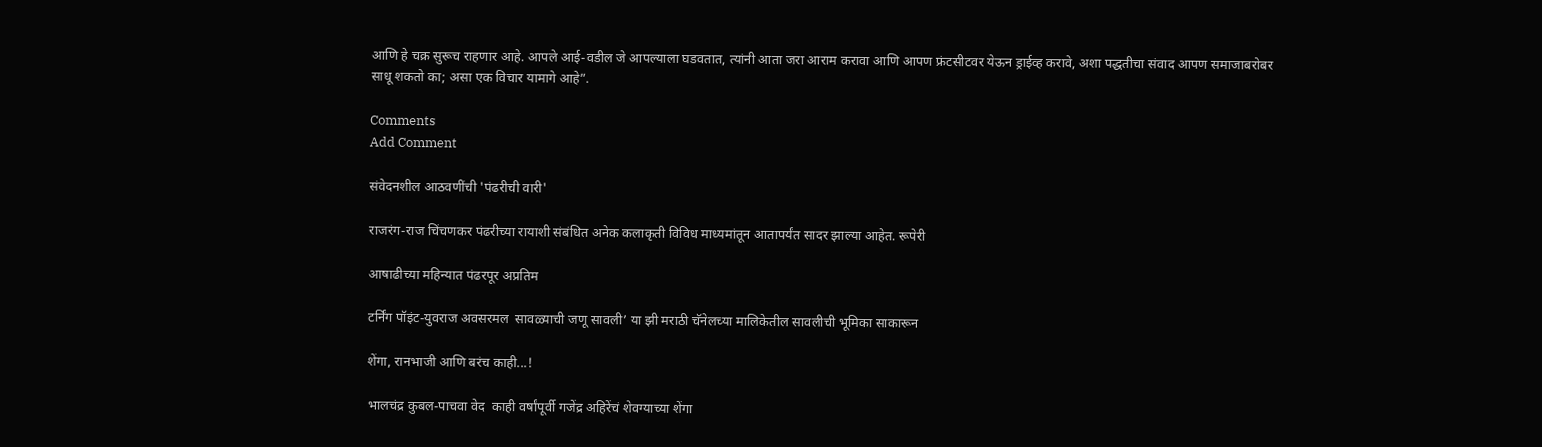आणि हे चक्र सुरूच राहणार आहे. आपले आई-वडील जे आपल्याला घडवतात, त्यांनी आता जरा आराम करावा आणि आपण फ्रंटसीटवर येऊन ड्राईव्ह करावे, अशा पद्धतीचा संवाद आपण समाजाबरोबर साधू शकतो का; असा एक विचार यामागे आहे”.

Comments
Add Comment

संवेदनशील आठवणींची 'पंढरीची वारी'

राजरंग-राज चिंचणकर पंढरीच्या रायाशी संबंधित अनेक कलाकृती विविध माध्यमांतून आतापर्यंत सादर झाल्या आहेत. रूपेरी

आषाढीच्या महिन्यात पंढरपूर अप्रतिम

टर्निंग पॉइंट-युवराज अवसरमल  सावळ्याची जणू सावली’ या झी मराठी चॅनेलच्या मालिकेतील सावलीची भूमिका साकारून

शेंगा, रानभाजी आणि बरंच काही...!

भालचंद्र कुबल-पाचवा वेद  काही वर्षांपूर्वी गजेंद्र अहिरेंचं शेवग्याच्या शेंगा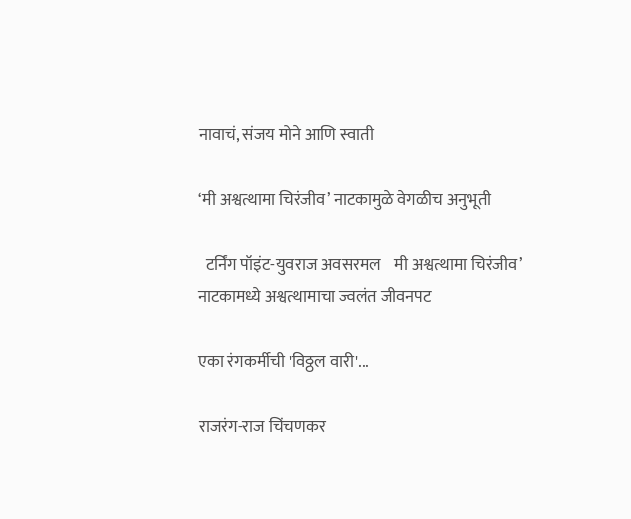नावाचं, संजय मोने आणि स्वाती

‘मी अश्वत्थामा चिरंजीव’ नाटकामुळे वेगळीच अनुभूती

  टर्निंग पॉइंट-युवराज अवसरमल    मी अश्वत्थामा चिरंजीव’ नाटकामध्ये अश्वत्थामाचा ज्वलंत जीवनपट

एका रंगकर्मीची 'विठ्ठल वारी'...

राजरंग-राज चिंचणकर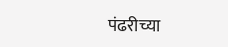पंढरीच्या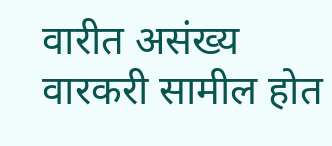वारीत असंख्य वारकरी सामील होत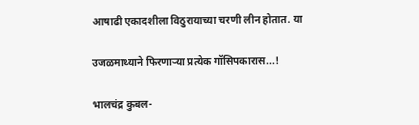आषाढी एकादशीला विठुरायाच्या चरणी लीन होतात. या

उजळमाथ्याने फिरणाऱ्या प्रत्येक गॉसिपकारास...!

भालचंद्र कुबल-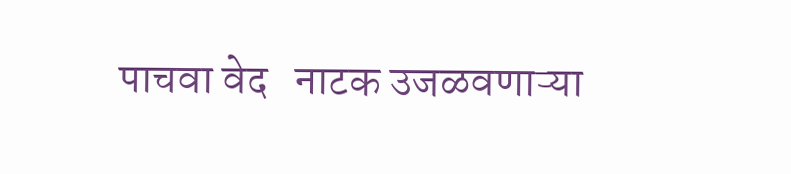पाचवा वेद   नाटक उजळवणाऱ्या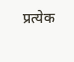प्रत्येक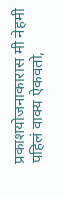प्रकाशयोजनाकारास मी नेहमी पहिलं वाक्य ऐकवतो,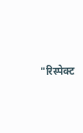"रिस्पेक्ट